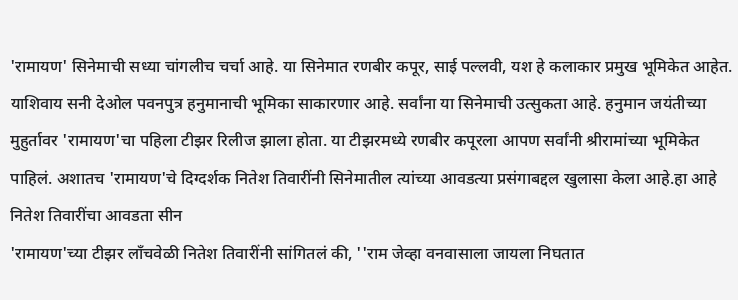'रामायण' सिनेमाची सध्या चांगलीच चर्चा आहे. या सिनेमात रणबीर कपूर, साई पल्लवी, यश हे कलाकार प्रमुख भूमिकेत आहेत. याशिवाय सनी देओल पवनपुत्र हनुमानाची भूमिका साकारणार आहे. सर्वांना या सिनेमाची उत्सुकता आहे. हनुमान जयंतीच्या मुहुर्तावर 'रामायण'चा पहिला टीझर रिलीज झाला होता. या टीझरमध्ये रणबीर कपूरला आपण सर्वांनी श्रीरामांच्या भूमिकेत पाहिलं. अशातच 'रामायण'चे दिग्दर्शक नितेश तिवारींनी सिनेमातील त्यांच्या आवडत्या प्रसंगाबद्दल खुलासा केला आहे.हा आहे नितेश तिवारींचा आवडता सीन
'रामायण'च्या टीझर लाँचवेळी नितेश तिवारींनी सांगितलं की, ''राम जेव्हा वनवासाला जायला निघतात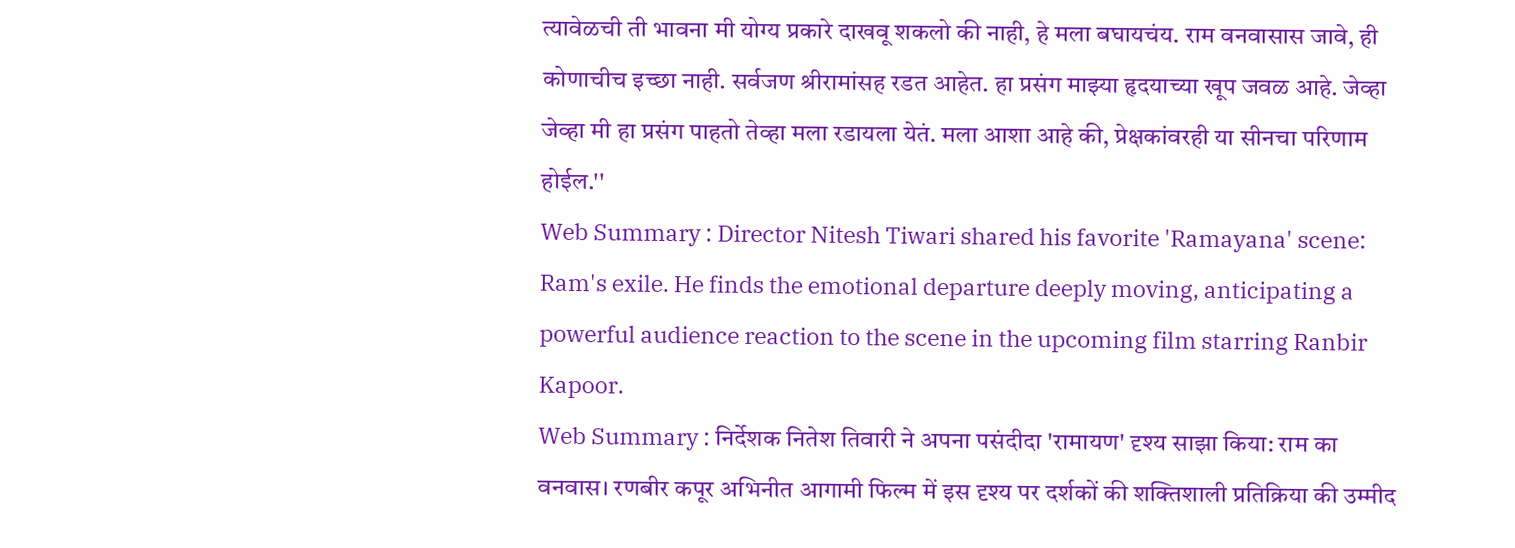त्यावेळची ती भावना मी योग्य प्रकारे दाखवू शकलो की नाही, हे मला बघायचंय. राम वनवासास जावे, ही कोणाचीच इच्छा नाही. सर्वजण श्रीरामांसह रडत आहेत. हा प्रसंग माझ्या हृदयाच्या खूप जवळ आहे. जेव्हा जेव्हा मी हा प्रसंग पाहतो तेव्हा मला रडायला येतं. मला आशा आहे की, प्रेक्षकांवरही या सीनचा परिणाम होईल.''
Web Summary : Director Nitesh Tiwari shared his favorite 'Ramayana' scene: Ram's exile. He finds the emotional departure deeply moving, anticipating a powerful audience reaction to the scene in the upcoming film starring Ranbir Kapoor.
Web Summary : निर्देशक नितेश तिवारी ने अपना पसंदीदा 'रामायण' दृश्य साझा किया: राम का वनवास। रणबीर कपूर अभिनीत आगामी फिल्म में इस दृश्य पर दर्शकों की शक्तिशाली प्रतिक्रिया की उम्मीद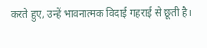करते हुए, उन्हें भावनात्मक विदाई गहराई से छूती है।